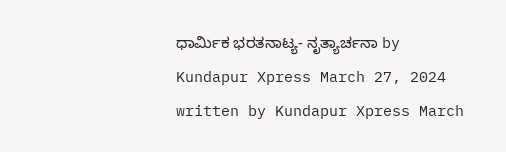ಧಾರ್ಮಿಕ ಭರತನಾಟ್ಯ- ನೃತ್ಯಾರ್ಚನಾ by Kundapur Xpress March 27, 2024 written by Kundapur Xpress March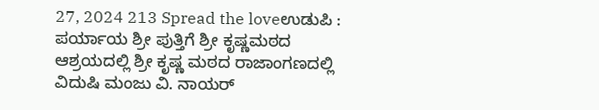27, 2024 213 Spread the loveಉಡುಪಿ : ಪರ್ಯಾಯ ಶ್ರೀ ಪುತ್ತಿಗೆ ಶ್ರೀ ಕೃಷ್ಣಮಠದ ಆಶ್ರಯದಲ್ಲಿ ಶ್ರೀ ಕೃಷ್ಣ ಮಠದ ರಾಜಾಂಗಣದಲ್ಲಿ ವಿದುಷಿ ಮಂಜು ವಿ. ನಾಯರ್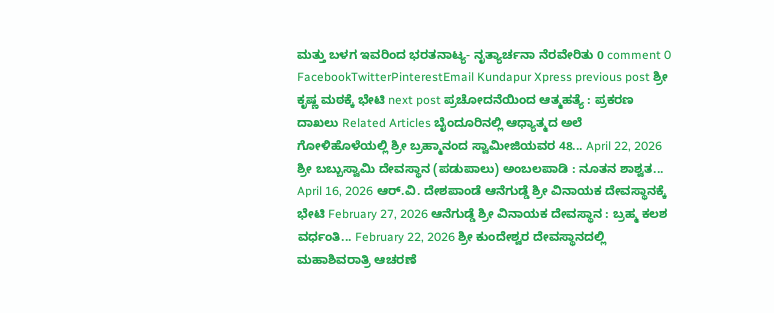ಮತ್ತು ಬಳಗ ಇವರಿಂದ ಭರತನಾಟ್ಯ- ನೃತ್ಯಾರ್ಚನಾ ನೆರವೇರಿತು 0 comment 0 FacebookTwitterPinterestEmail Kundapur Xpress previous post ಶ್ರೀ ಕೃಷ್ಣ ಮಠಕ್ಕೆ ಭೇಟಿ next post ಪ್ರಚೋದನೆಯಿಂದ ಆತ್ಮಹತ್ಯೆ : ಪ್ರಕರಣ ದಾಖಲು Related Articles ಬೈಂದೂರಿನಲ್ಲಿ ಆಧ್ಯಾತ್ಮದ ಅಲೆ ಗೋಳಿಹೊಳೆಯಲ್ಲಿ ಶ್ರೀ ಬ್ರಹ್ಮಾನಂದ ಸ್ವಾಮೀಜಿಯವರ 48... April 22, 2026 ಶ್ರೀ ಬಬ್ಬುಸ್ವಾಮಿ ದೇವಸ್ಥಾನ (ಪಡುಪಾಲು) ಅಂಬಲಪಾಡಿ : ನೂತನ ಶಾಶ್ವತ... April 16, 2026 ಆರ್.ವಿ. ದೇಶಪಾಂಡೆ ಆನೆಗುಡ್ಡೆ ಶ್ರೀ ವಿನಾಯಕ ದೇವಸ್ಥಾನಕ್ಕೆ ಭೇಟಿ February 27, 2026 ಆನೆಗುಡ್ಡೆ ಶ್ರೀ ವಿನಾಯಕ ದೇವಸ್ಥಾನ : ಬ್ರಹ್ಮ ಕಲಶ ವರ್ಧಂತಿ... February 22, 2026 ಶ್ರೀ ಕುಂದೇಶ್ವರ ದೇವಸ್ಥಾನದಲ್ಲಿ ಮಹಾಶಿವರಾತ್ರಿ ಆಚರಣೆ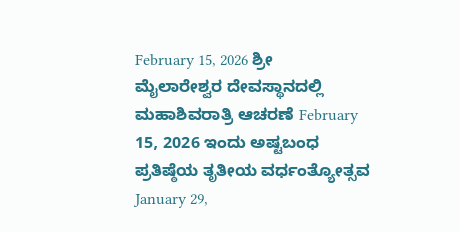February 15, 2026 ಶ್ರೀ ಮೈಲಾರೇಶ್ವರ ದೇವಸ್ಥಾನದಲ್ಲಿ ಮಹಾಶಿವರಾತ್ರಿ ಆಚರಣೆ February 15, 2026 ಇಂದು ಅಷ್ಟಬಂಧ ಪ್ರತಿಷ್ಠೆಯ ತೃತೀಯ ವರ್ಧಂತ್ಯೋತ್ಸವ January 29,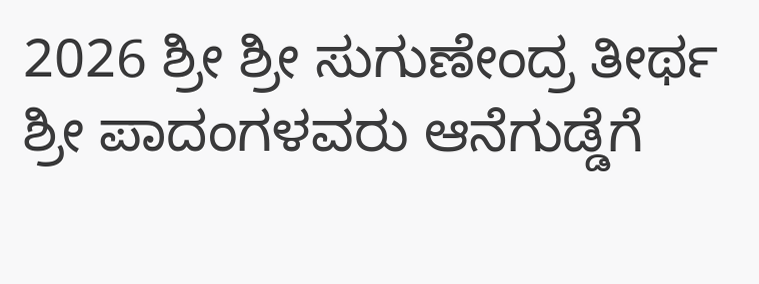2026 ಶ್ರೀ ಶ್ರೀ ಸುಗುಣೇಂದ್ರ ತೀರ್ಥ ಶ್ರೀ ಪಾದಂಗಳವರು ಆನೆಗುಡ್ಡೆಗೆ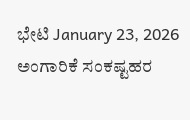ಭೇಟಿ January 23, 2026 ಅಂಗಾರಿಕೆ ಸಂಕಷ್ಟಹರ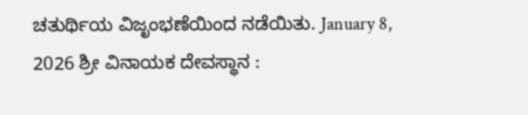ಚತುರ್ಥಿಯ ವಿಜೃಂಭಣೆಯಿಂದ ನಡೆಯಿತು. January 8, 2026 ಶ್ರೀ ವಿನಾಯಕ ದೇವಸ್ಥಾನ :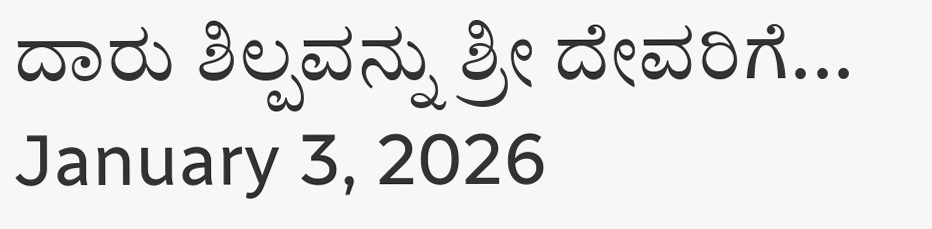ದಾರು ಶಿಲ್ಪವನ್ನು ಶ್ರೀ ದೇವರಿಗೆ... January 3, 2026